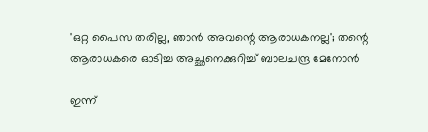'ഒറ്റ പൈസ തരില്ല, ഞാന്‍ അവന്റെ ആരാധകനല്ല'; തന്റെ ആരാധകരെ ഓടിച്ച അച്ഛനെക്കുറിച്ച് ബാലചന്ദ്ര മേനോന്‍

ഇന്ന്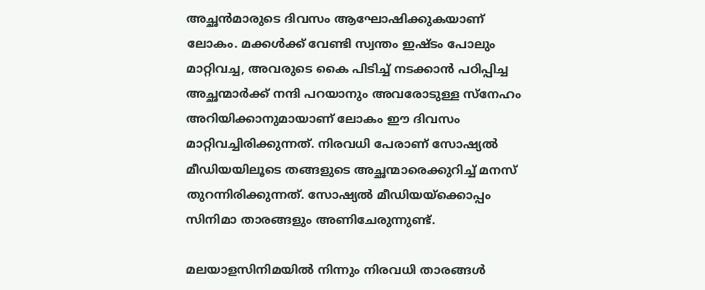അച്ഛന്‍മാരുടെ ദിവസം ആഘോഷിക്കുകയാണ് ലോകം. മക്കള്‍ക്ക് വേണ്ടി സ്വന്തം ഇഷ്ടം പോലും മാറ്റിവച്ച, അവരുടെ കൈ പിടിച്ച് നടക്കാന്‍ പഠിപ്പിച്ച അച്ഛന്മാര്‍ക്ക് നന്ദി പറയാനും അവരോടുള്ള സ്നേഹം അറിയിക്കാനുമായാണ് ലോകം ഈ ദിവസം മാറ്റിവച്ചിരിക്കുന്നത്. നിരവധി പേരാണ് സോഷ്യല്‍ മീഡിയയിലൂടെ തങ്ങളുടെ അച്ഛന്മാരെക്കുറിച്ച് മനസ് തുറന്നിരിക്കുന്നത്. സോഷ്യല്‍ മീഡിയയ്‌ക്കൊപ്പം സിനിമാ താരങ്ങളും അണിചേരുന്നുണ്ട്.

മലയാളസിനിമയില്‍ നിന്നും നിരവധി താരങ്ങള്‍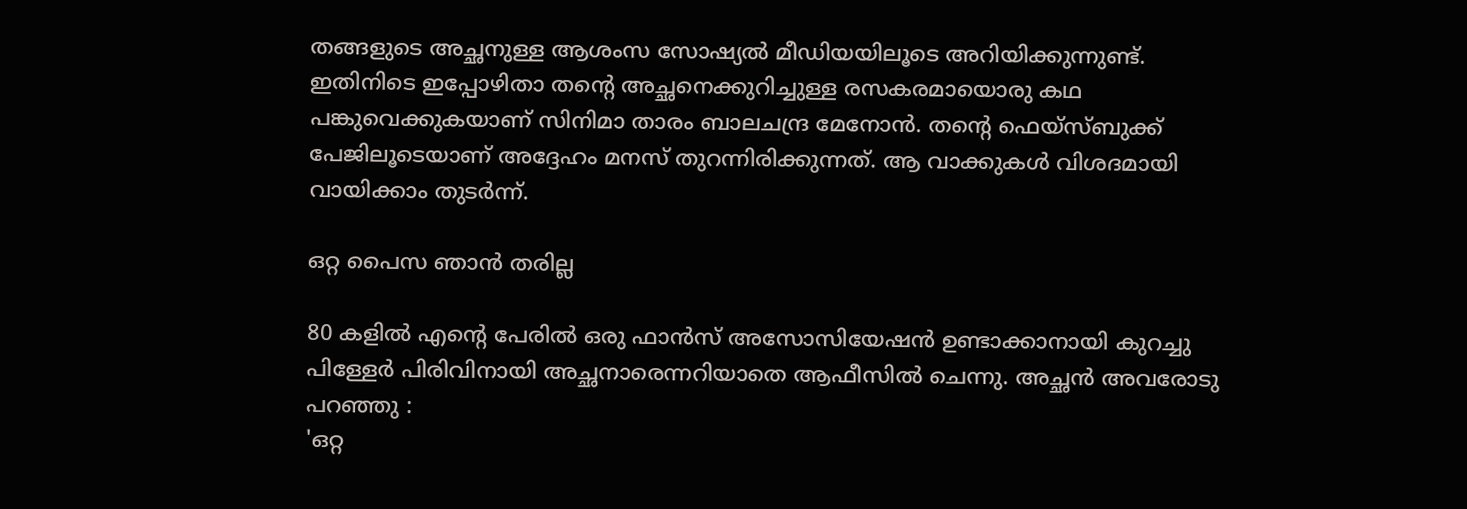തങ്ങളുടെ അച്ഛനുള്ള ആശംസ സോഷ്യല്‍ മീഡിയയിലൂടെ അറിയിക്കുന്നുണ്ട്. ഇതിനിടെ ഇപ്പോഴിതാ തന്റെ അച്ഛനെക്കുറിച്ചുള്ള രസകരമായൊരു കഥ പങ്കുവെക്കുകയാണ് സിനിമാ താരം ബാലചന്ദ്ര മേനോന്‍. തന്റെ ഫെയ്‌സ്ബുക്ക് പേജിലൂടെയാണ് അദ്ദേഹം മനസ് തുറന്നിരിക്കുന്നത്. ആ വാക്കുകള്‍ വിശദമായി വായിക്കാം തുടര്‍ന്ന്.

ഒറ്റ പൈസ ഞാന്‍ തരില്ല

80 കളില്‍ എന്റെ പേരില്‍ ഒരു ഫാന്‍സ് അസോസിയേഷന്‍ ഉണ്ടാക്കാനായി കുറച്ചു പിള്ളേര്‍ പിരിവിനായി അച്ഛനാരെന്നറിയാതെ ആഫീസില്‍ ചെന്നു. അച്ഛന്‍ അവരോടു പറഞ്ഞു :
'ഒറ്റ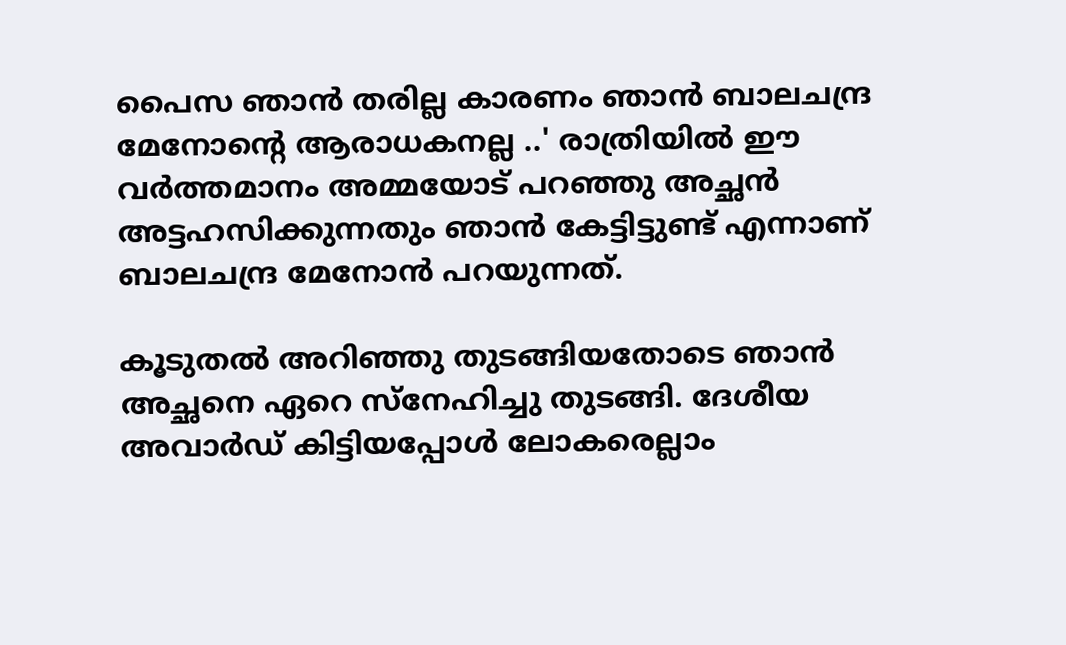പൈസ ഞാന്‍ തരില്ല കാരണം ഞാന്‍ ബാലചന്ദ്ര മേനോന്റെ ആരാധകനല്ല ..' രാത്രിയില്‍ ഈ വര്‍ത്തമാനം അമ്മയോട് പറഞ്ഞു അച്ഛന്‍ അട്ടഹസിക്കുന്നതും ഞാന്‍ കേട്ടിട്ടുണ്ട് എന്നാണ് ബാലചന്ദ്ര മേനോന്‍ പറയുന്നത്.

കൂടുതല്‍ അറിഞ്ഞു തുടങ്ങിയതോടെ ഞാന്‍ അച്ഛനെ ഏറെ സ്‌നേഹിച്ചു തുടങ്ങി. ദേശീയ അവാര്‍ഡ് കിട്ടിയപ്പോള്‍ ലോകരെല്ലാം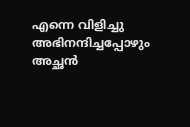എന്നെ വിളിച്ചു അഭിനന്ദിച്ചപ്പോഴും അച്ഛന്‍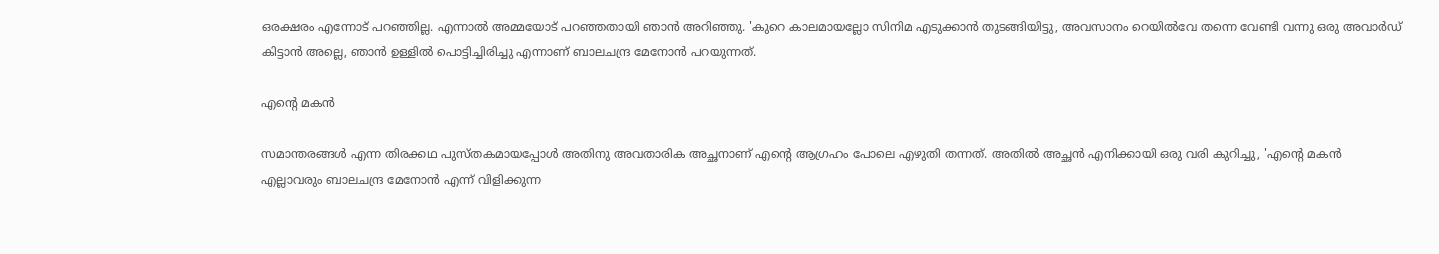ഒരക്ഷരം എന്നോട് പറഞ്ഞില്ല. എന്നാല്‍ അമ്മയോട് പറഞ്ഞതായി ഞാന്‍ അറിഞ്ഞു. 'കുറെ കാലമായല്ലോ സിനിമ എടുക്കാന്‍ തുടങ്ങിയിട്ടു, അവസാനം റെയില്‍വേ തന്നെ വേണ്ടി വന്നു ഒരു അവാര്‍ഡ് കിട്ടാന്‍ അല്ലെ, ഞാന്‍ ഉള്ളില്‍ പൊട്ടിച്ചിരിച്ചു എന്നാണ് ബാലചന്ദ്ര മേനോന്‍ പറയുന്നത്.

എന്റെ മകന്‍

സമാന്തരങ്ങള്‍ എന്ന തിരക്കഥ പുസ്തകമായപ്പോള്‍ അതിനു അവതാരിക അച്ഛനാണ് എന്റെ ആഗ്രഹം പോലെ എഴുതി തന്നത്. അതില്‍ അച്ഛന്‍ എനിക്കായി ഒരു വരി കുറിച്ചു, 'എന്റെ മകന്‍ എല്ലാവരും ബാലചന്ദ്ര മേനോന്‍ എന്ന് വിളിക്കുന്ന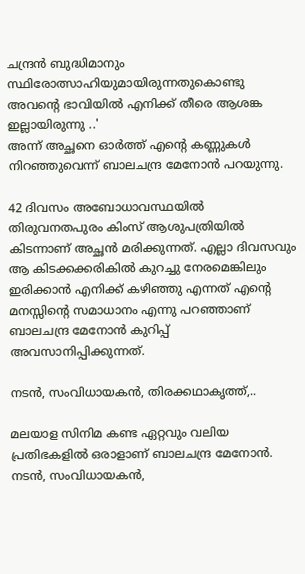ചന്ദ്രന്‍ ബുദ്ധിമാനും സ്ഥിരോത്സാഹിയുമായിരുന്നതുകൊണ്ടു അവന്റെ ഭാവിയില്‍ എനിക്ക് തീരെ ആശങ്ക ഇല്ലായിരുന്നു ..'
അന്ന് അച്ഛനെ ഓര്‍ത്ത് എന്റെ കണ്ണുകള്‍ നിറഞ്ഞുവെന്ന് ബാലചന്ദ്ര മേനോന്‍ പറയുന്നു.

42 ദിവസം അബോധാവസ്ഥയില്‍ തിരുവനതപുരം കിംസ് ആശുപത്രിയില്‍ കിടന്നാണ് അച്ഛന്‍ മരിക്കുന്നത്. എല്ലാ ദിവസവും ആ കിടക്കക്കരികില്‍ കുറച്ചു നേരമെങ്കിലും ഇരിക്കാന്‍ എനിക്ക് കഴിഞ്ഞു എന്നത് എന്റെ മനസ്സിന്റെ സമാധാനം എന്നു പറഞ്ഞാണ് ബാലചന്ദ്ര മേനോന്‍ കുറിപ്പ് അവസാനിപ്പിക്കുന്നത്.

നടന്‍, സംവിധായകന്‍, തിരക്കഥാകൃത്ത്,..

മലയാള സിനിമ കണ്ട ഏറ്റവും വലിയ പ്രതിഭകളില്‍ ഒരാളാണ് ബാലചന്ദ്ര മേനോന്‍. നടന്‍, സംവിധായകന്‍,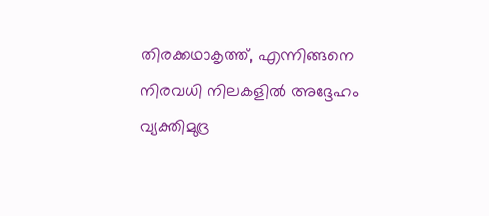തിരക്കഥാകൃത്ത്, എന്നിങ്ങനെ നിരവധി നിലകളില്‍ അദ്ദേഹം വ്യക്തിമുദ്ര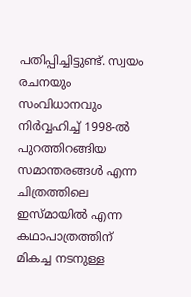പതിപ്പിച്ചിട്ടുണ്ട്. സ്വയം രചനയും സംവിധാനവും നിര്‍വ്വഹിച്ച് 1998-ല്‍ പുറത്തിറങ്ങിയ സമാന്തരങ്ങള്‍ എന്ന ചിത്രത്തിലെ ഇസ്മായില്‍ എന്ന കഥാപാത്രത്തിന് മികച്ച നടനുള്ള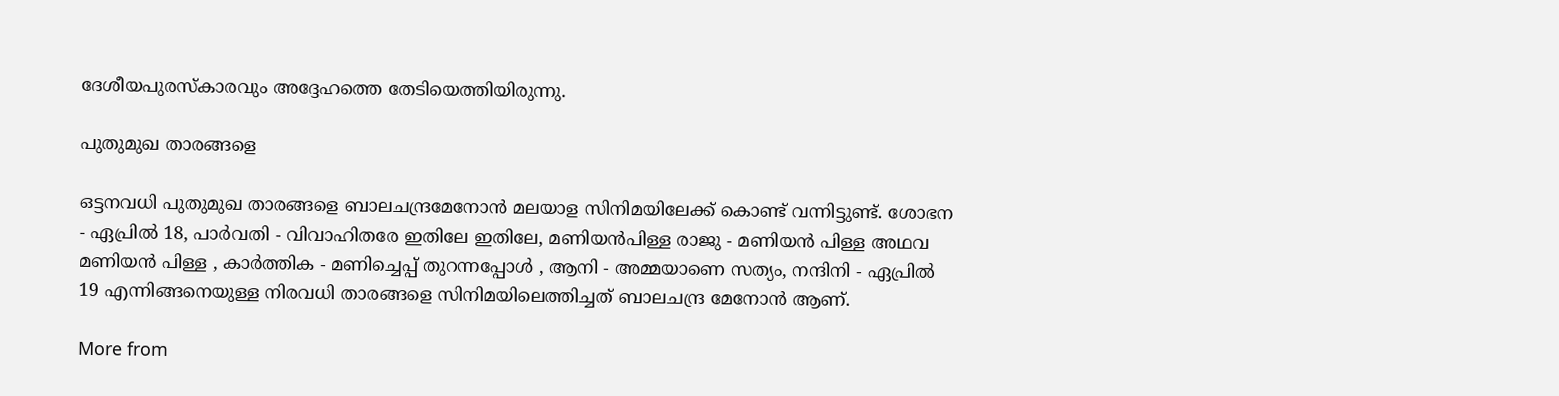ദേശീയപുരസ്‌കാരവും അദ്ദേഹത്തെ തേടിയെത്തിയിരുന്നു.

പുതുമുഖ താരങ്ങളെ

ഒട്ടനവധി പുതുമുഖ താരങ്ങളെ ബാലചന്ദ്രമേനോന്‍ മലയാള സിനിമയിലേക്ക് കൊണ്ട് വന്നിട്ടുണ്ട്. ശോഭന - ഏപ്രില്‍ 18, പാര്‍വതി - വിവാഹിതരേ ഇതിലേ ഇതിലേ, മണിയന്‍പിള്ള രാജു - മണിയന്‍ പിള്ള അഥവ മണിയന്‍ പിള്ള , കാര്‍ത്തിക - മണിച്ചെപ്പ് തുറന്നപ്പോള്‍ , ആനി - അമ്മയാണെ സത്യം, നന്ദിനി - ഏപ്രില്‍ 19 എന്നിങ്ങനെയുള്ള നിരവധി താരങ്ങളെ സിനിമയിലെത്തിച്ചത് ബാലചന്ദ്ര മേനോന്‍ ആണ്.

More from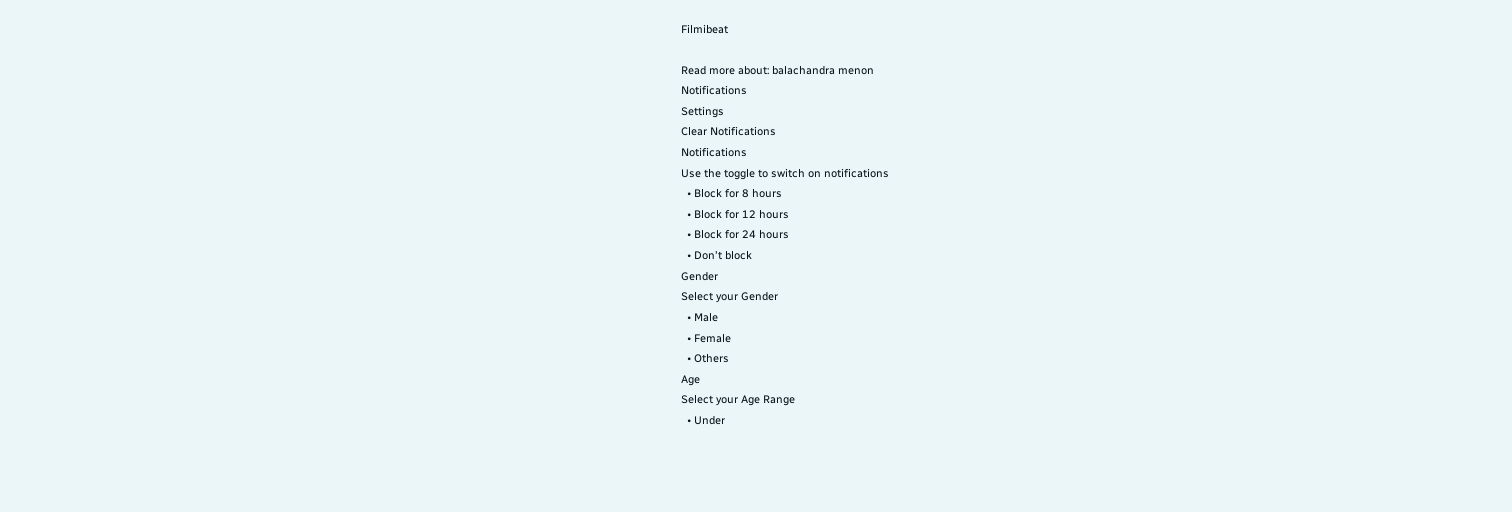Filmibeat

Read more about: balachandra menon
Notifications
Settings
Clear Notifications
Notifications
Use the toggle to switch on notifications
  • Block for 8 hours
  • Block for 12 hours
  • Block for 24 hours
  • Don't block
Gender
Select your Gender
  • Male
  • Female
  • Others
Age
Select your Age Range
  • Under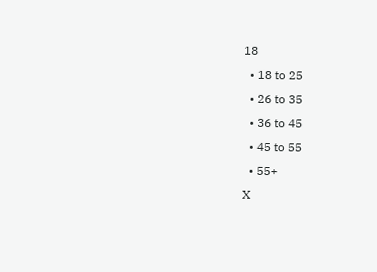18
  • 18 to 25
  • 26 to 35
  • 36 to 45
  • 45 to 55
  • 55+
X